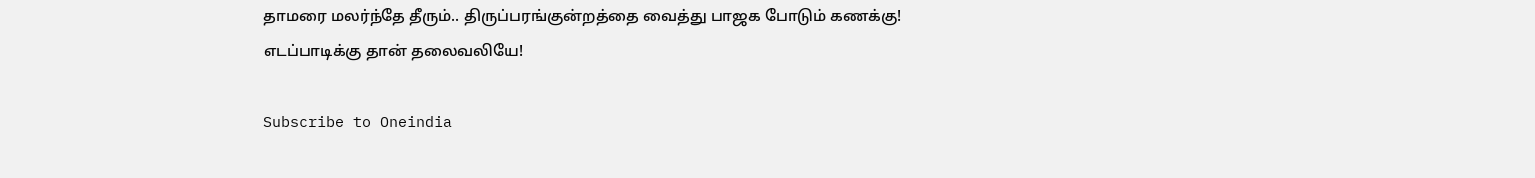தாமரை மலர்ந்தே தீரும்.. திருப்பரங்குன்றத்தை வைத்து பாஜக போடும் கணக்கு! எடப்பாடிக்கு தான் தலைவலியே!

Subscribe to Oneindia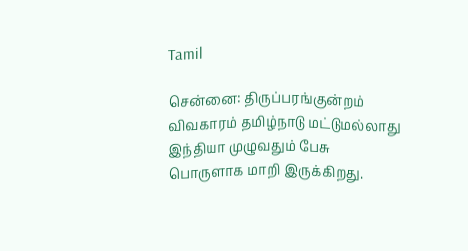Tamil

சென்னை: திருப்பரங்குன்றம் விவகாரம் தமிழ்நாடு மட்டுமல்லாது இந்தியா முழுவதும் பேசு பொருளாக மாறி இருக்கிறது.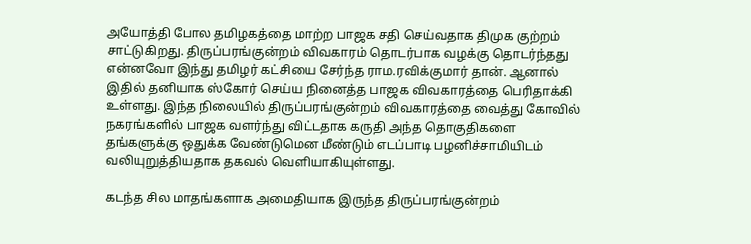அயோத்தி போல தமிழகத்தை மாற்ற பாஜக சதி செய்வதாக திமுக குற்றம் சாட்டுகிறது. திருப்பரங்குன்றம் விவகாரம் தொடர்பாக வழக்கு தொடர்ந்தது என்னவோ இந்து தமிழர் கட்சியை சேர்ந்த ராம.ரவிக்குமார் தான். ஆனால் இதில் தனியாக ஸ்கோர் செய்ய நினைத்த பாஜக விவகாரத்தை பெரிதாக்கி உள்ளது. இந்த நிலையில் திருப்பரங்குன்றம் விவகாரத்தை வைத்து கோவில் நகரங்களில் பாஜக வளர்ந்து விட்டதாக கருதி அந்த தொகுதிகளை தங்களுக்கு ஒதுக்க வேண்டுமென மீண்டும் எடப்பாடி பழனிச்சாமியிடம் வலியுறுத்தியதாக தகவல் வெளியாகியுள்ளது.

கடந்த சில மாதங்களாக அமைதியாக இருந்த திருப்பரங்குன்றம்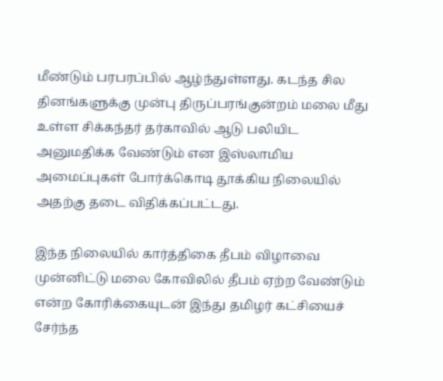மீண்டும் பரபரப்பில் ஆழ்ந்துள்ளது. கடந்த சில தினங்களுக்கு முன்பு திருப்பரங்குன்றம் மலை மீது உள்ள சிக்கந்தர் தர்காவில் ஆடு பலியிட அனுமதிக்க வேண்டும் என இஸ்லாமிய அமைப்புகள் போர்க்கொடி தூக்கிய நிலையில் அதற்கு தடை விதிக்கப்பட்டது.

இந்த நிலையில் கார்த்திகை தீபம் விழாவை முன்னிட்டு மலை கோவிலில் தீபம் ஏற்ற வேண்டும் என்ற கோரிக்கையுடன் இந்து தமிழர் கட்சியைச் சேர்ந்த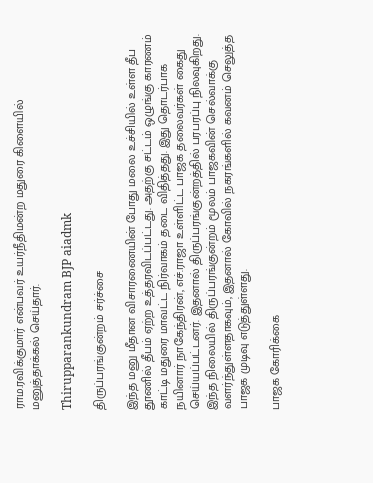ராம.ரவிக்குமார் என்பவர் உயர்நீதிமன்ற மதுரை கிளையில் மனுத்தாக்கல் செய்தார்.

Thirupparankundram BJP aiadmk

திருப்பரங்குன்றம் சர்ச்சை

இந்த மனு மீதான விசாரணையின் போது மலை உச்சியில் உள்ள தீப தூணில் தீபம் ஏற்ற உத்தரவிடப்பட்டது. அதற்கு சட்டம் ஒழுங்கு காரணம் காட்டி மதுரை மாவட்ட நிர்வாகம் தடை விதித்தது. இது தொடர்பாக நயினார் நாகேந்திரன், எச்.ராஜா உள்ளிட்ட பாஜக தலைவர்கள் கைது செய்யப்பட்டனர். இதனால் திருப்பரங்குன்றத்தில் பரபரப்பு நிலவுகிறது. இந்த நிலையில் திருப்பரங்குன்றம் மூலம் பாஜகவின் செல்வாக்கு வளர்ந்துள்ளதாகவும், இதனால் கோவில் நகரங்களில் கவனம் செலுத்த பாஜக முடிவு எடுத்துள்ளது.

பாஜக கோரிக்கை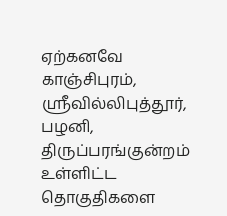ஏற்கனவே காஞ்சிபுரம், ஸ்ரீவில்லிபுத்தூர், பழனி, திருப்பரங்குன்றம் உள்ளிட்ட தொகுதிகளை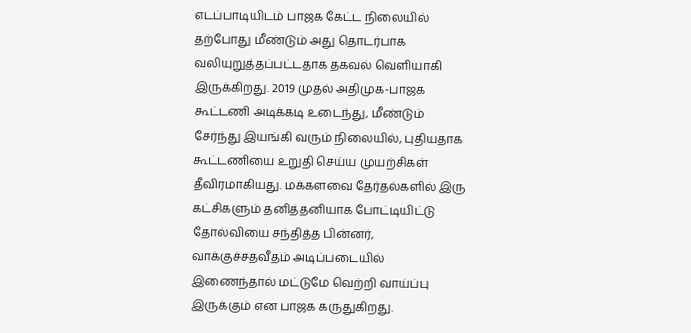எடப்பாடியிடம் பாஜக கேட்ட நிலையில் தற்போது மீண்டும் அது தொடர்பாக வலியுறுத்தப்பட்டதாக தகவல் வெளியாகி இருக்கிறது. 2019 முதல் அதிமுக-பாஜக கூட்டணி அடிக்கடி உடைந்து, மீண்டும் சேர்ந்து இயங்கி வரும் நிலையில், புதியதாக கூட்டணியை உறுதி செய்ய முயற்சிகள் தீவிரமாகியது. மக்களவை தேர்தல்களில் இரு கட்சிகளும் தனித்தனியாக போட்டியிட்டு தோல்வியை சந்தித்த பின்னர், வாக்குச்சதவீதம் அடிப்படையில் இணைந்தால் மட்டுமே வெற்றி வாய்ப்பு இருக்கும் என பாஜக கருதுகிறது.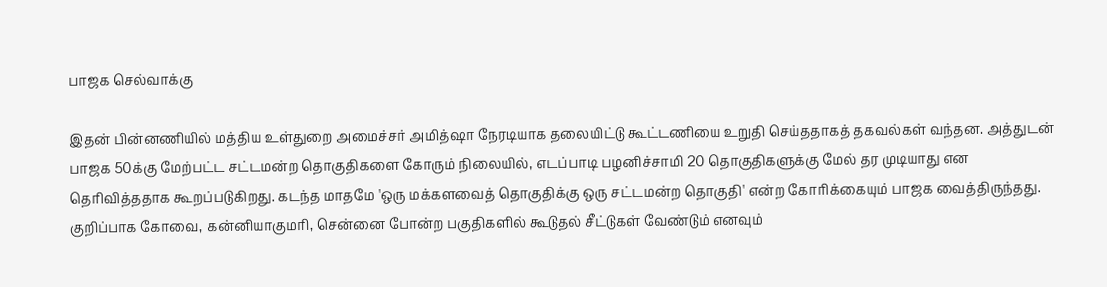பாஜக செல்வாக்கு

இதன் பின்னணியில் மத்திய உள்துறை அமைச்சர் அமித்ஷா நேரடியாக தலையிட்டு கூட்டணியை உறுதி செய்ததாகத் தகவல்கள் வந்தன. அத்துடன் பாஜக 50க்கு மேற்பட்ட சட்டமன்ற தொகுதிகளை கோரும் நிலையில், எடப்பாடி பழனிச்சாமி 20 தொகுதிகளுக்கு மேல் தர முடியாது என தெரிவித்ததாக கூறப்படுகிறது. கடந்த மாதமே 'ஒரு மக்களவைத் தொகுதிக்கு ஒரு சட்டமன்ற தொகுதி' என்ற கோரிக்கையும் பாஜக வைத்திருந்தது. குறிப்பாக கோவை, கன்னியாகுமரி, சென்னை போன்ற பகுதிகளில் கூடுதல் சீட்டுகள் வேண்டும் எனவும்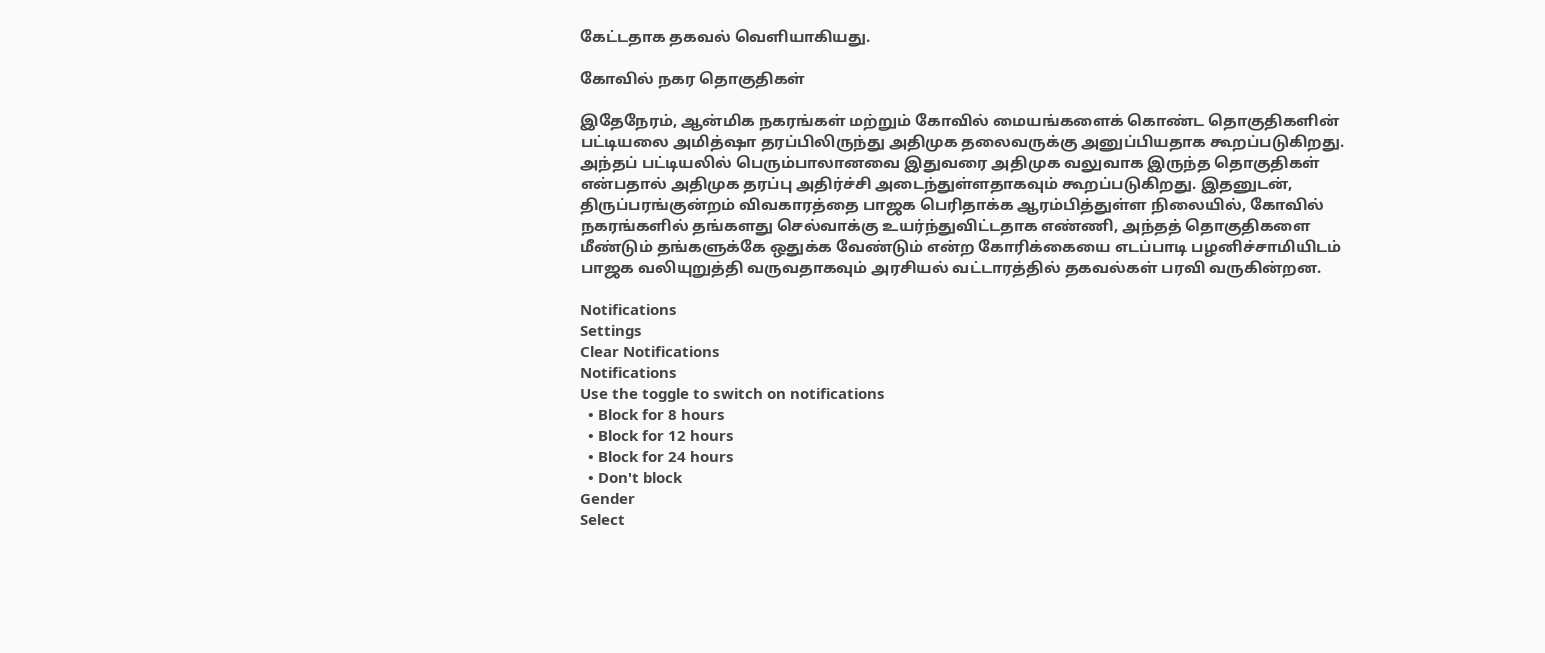கேட்டதாக தகவல் வெளியாகியது.

கோவில் நகர தொகுதிகள்

இதேநேரம், ஆன்மிக நகரங்கள் மற்றும் கோவில் மையங்களைக் கொண்ட தொகுதிகளின் பட்டியலை அமித்ஷா தரப்பிலிருந்து அதிமுக தலைவருக்கு அனுப்பியதாக கூறப்படுகிறது. அந்தப் பட்டியலில் பெரும்பாலானவை இதுவரை அதிமுக வலுவாக இருந்த தொகுதிகள் என்பதால் அதிமுக தரப்பு அதிர்ச்சி அடைந்துள்ளதாகவும் கூறப்படுகிறது. இதனுடன், திருப்பரங்குன்றம் விவகாரத்தை பாஜக பெரிதாக்க ஆரம்பித்துள்ள நிலையில், கோவில் நகரங்களில் தங்களது செல்வாக்கு உயர்ந்துவிட்டதாக எண்ணி, அந்தத் தொகுதிகளை மீண்டும் தங்களுக்கே ஒதுக்க வேண்டும் என்ற கோரிக்கையை எடப்பாடி பழனிச்சாமியிடம் பாஜக வலியுறுத்தி வருவதாகவும் அரசியல் வட்டாரத்தில் தகவல்கள் பரவி வருகின்றன.

Notifications
Settings
Clear Notifications
Notifications
Use the toggle to switch on notifications
  • Block for 8 hours
  • Block for 12 hours
  • Block for 24 hours
  • Don't block
Gender
Select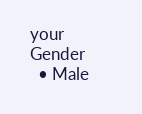your Gender
  • Male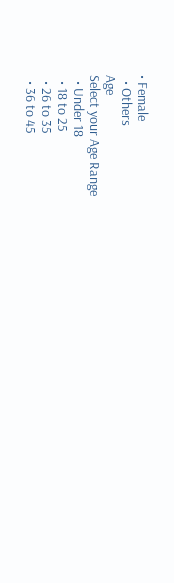• Female
  • Others
Age
Select your Age Range
  • Under 18
  • 18 to 25
  • 26 to 35
  • 36 to 45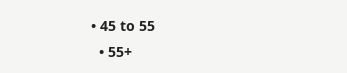• 45 to 55
  • 55+